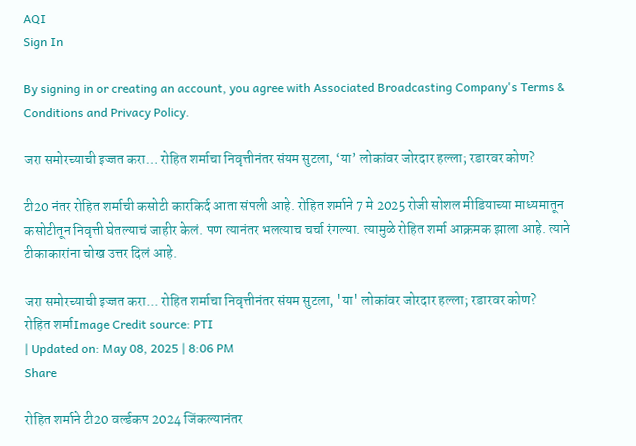AQI
Sign In

By signing in or creating an account, you agree with Associated Broadcasting Company's Terms & Conditions and Privacy Policy.

जरा समोरच्याची इज्जत करा… रोहित शर्माचा निवृत्तीनंतर संयम सुटला, ‘या’ लोकांवर जोरदार हल्ला; रडारवर कोण?

टी20 नंतर रोहित शर्माची कसोटी कारकिर्द आता संपली आहे. रोहित शर्माने 7 मे 2025 रोजी सोशल मीडियाच्या माध्यमातून कसोटीतून निवृत्ती घेतल्याचं जाहीर केलं. पण त्यानंतर भलत्याच चर्चा रंगल्या. त्यामुळे रोहित शर्मा आक्रमक झाला आहे. त्याने टीकाकारांना चोख उत्तर दिलं आहे.

जरा समोरच्याची इज्जत करा... रोहित शर्माचा निवृत्तीनंतर संयम सुटला, 'या' लोकांवर जोरदार हल्ला; रडारवर कोण?
रोहित शर्माImage Credit source: PTI
| Updated on: May 08, 2025 | 8:06 PM
Share

रोहित शर्माने टी20 वर्ल्डकप 2024 जिंकल्यानंतर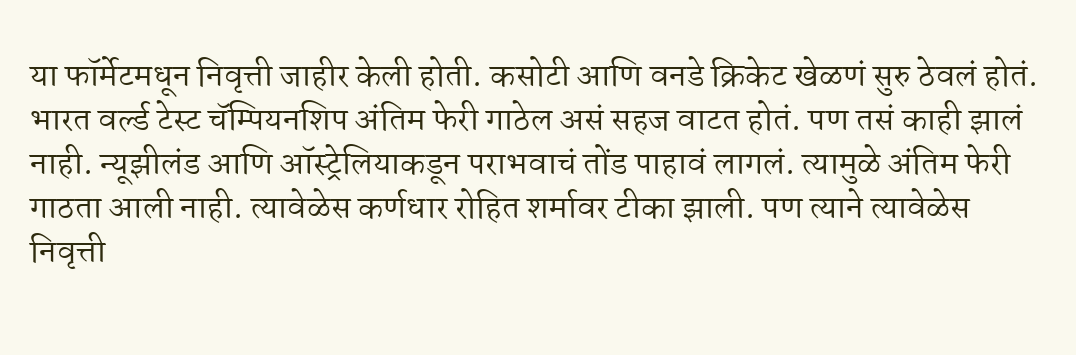या फॉर्मेटमधून निवृत्ती जाहीर केली होती. कसोटी आणि वनडे क्रिकेट खेळणं सुरु ठेवलं होतं. भारत वर्ल्ड टेस्ट चॅम्पियनशिप अंतिम फेरी गाठेल असं सहज वाटत होतं. पण तसं काही झालं नाही. न्यूझीलंड आणि ऑस्ट्रेलियाकडून पराभवाचं तोंड पाहावं लागलं. त्यामुळे अंतिम फेरी गाठता आली नाही. त्यावेळेस कर्णधार रोहित शर्मावर टीका झाली. पण त्याने त्यावेळेस निवृत्ती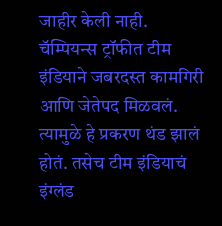जाहीर केली नाही. चॅम्पियन्स ट्रॉफीत टीम इंडियाने जबरदस्त कामगिरी आणि जेतेपद मिळवलं. त्यामुळे हे प्रकरण थंड झालं होतं. तसेच टीम इंडियाचं इंग्लंड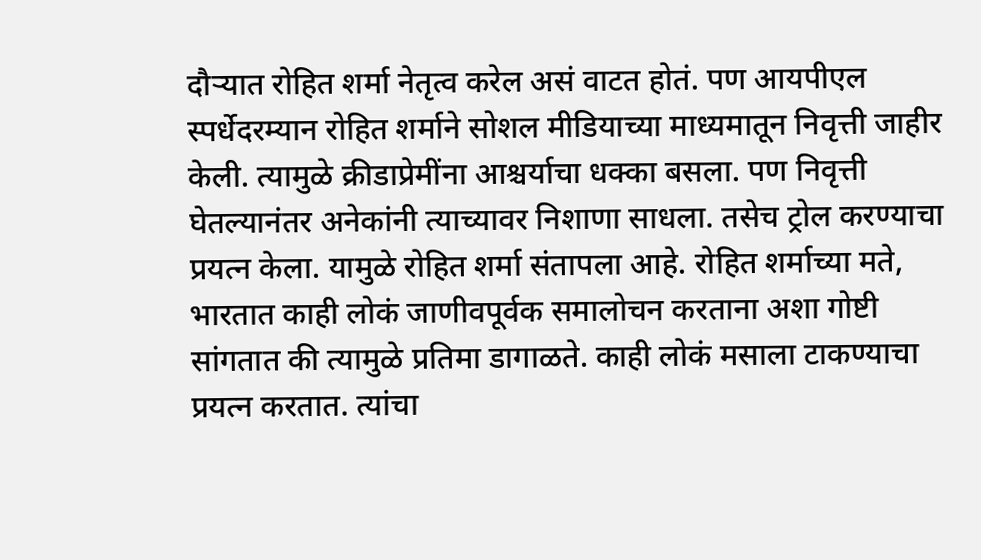दौऱ्यात रोहित शर्मा नेतृत्व करेल असं वाटत होतं. पण आयपीएल स्पर्धेदरम्यान रोहित शर्माने सोशल मीडियाच्या माध्यमातून निवृत्ती जाहीर केली. त्यामुळे क्रीडाप्रेमींना आश्चर्याचा धक्का बसला. पण निवृत्ती घेतल्यानंतर अनेकांनी त्याच्यावर निशाणा साधला. तसेच ट्रोल करण्याचा प्रयत्न केला. यामुळे रोहित शर्मा संतापला आहे. रोहित शर्माच्या मते, भारतात काही लोकं जाणीवपूर्वक समालोचन करताना अशा गोष्टी सांगतात की त्यामुळे प्रतिमा डागाळते. काही लोकं मसाला टाकण्याचा प्रयत्न करतात. त्यांचा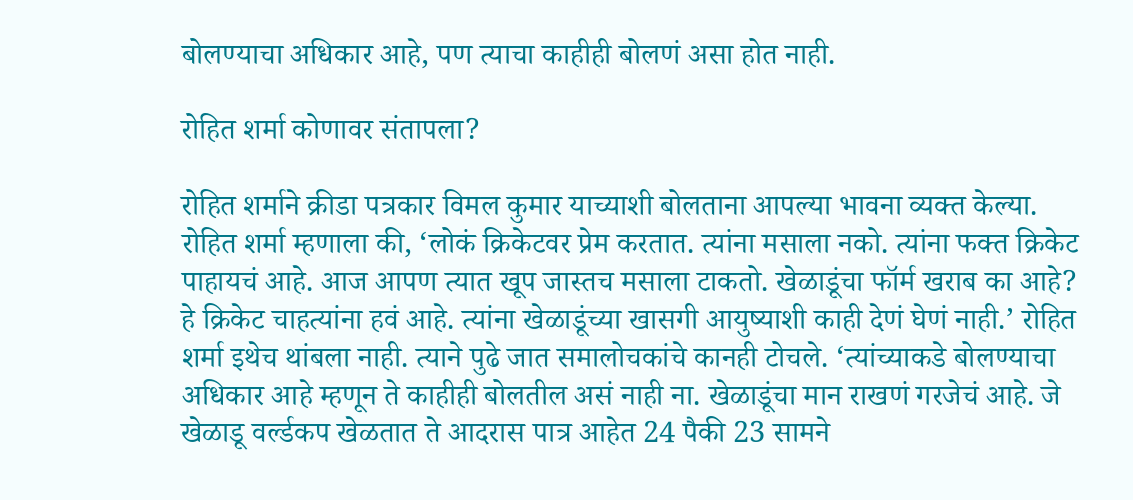बोलण्याचा अधिकार आहे, पण त्याचा काहीही बोलणं असा होत नाही.

रोहित शर्मा कोणावर संतापला?

रोहित शर्माने क्रीडा पत्रकार विमल कुमार याच्याशी बोलताना आपल्या भावना व्यक्त केल्या. रोहित शर्मा म्हणाला की, ‘लोकं क्रिकेटवर प्रेम करतात. त्यांना मसाला नको. त्यांना फक्त क्रिकेट पाहायचं आहे. आज आपण त्यात खूप जास्तच मसाला टाकतो. खेळाडूंचा फॉर्म खराब का आहे? हे क्रिकेट चाहत्यांना हवं आहे. त्यांना खेळाडूंच्या खासगी आयुष्याशी काही देणं घेणं नाही.’ रोहित शर्मा इथेच थांबला नाही. त्याने पुढे जात समालोचकांचे कानही टोचले. ‘त्यांच्याकडे बोलण्याचा अधिकार आहे म्हणून ते काहीही बोलतील असं नाही ना. खेळाडूंचा मान राखणं गरजेचं आहे. जे खेळाडू वर्ल्डकप खेळतात ते आदरास पात्र आहेत 24 पैकी 23 सामने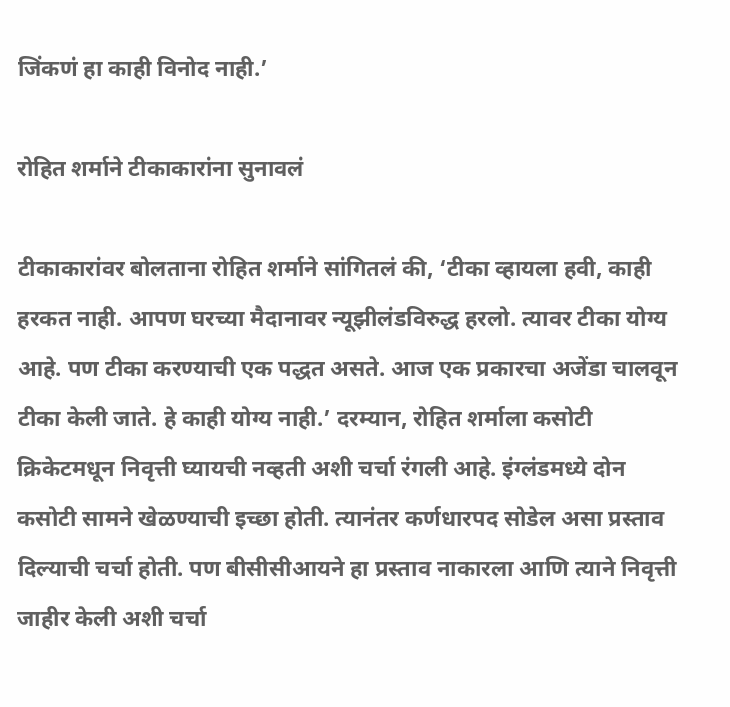जिंकणं हा काही विनोद नाही.’

रोहित शर्माने टीकाकारांना सुनावलं

टीकाकारांवर बोलताना रोहित शर्माने सांगितलं की, ‘टीका व्हायला हवी, काही हरकत नाही. आपण घरच्या मैदानावर न्यूझीलंडविरुद्ध हरलो. त्यावर टीका योग्य आहे. पण टीका करण्याची एक पद्धत असते. आज एक प्रकारचा अजेंडा चालवून टीका केली जाते. हे काही योग्य नाही.’ दरम्यान, रोहित शर्माला कसोटी क्रिकेटमधून निवृत्ती घ्यायची नव्हती अशी चर्चा रंगली आहे. इंग्लंडमध्ये दोन कसोटी सामने खेळण्याची इच्छा होती. त्यानंतर कर्णधारपद सोडेल असा प्रस्ताव दिल्याची चर्चा होती. पण बीसीसीआयने हा प्रस्ताव नाकारला आणि त्याने निवृत्ती जाहीर केली अशी चर्चा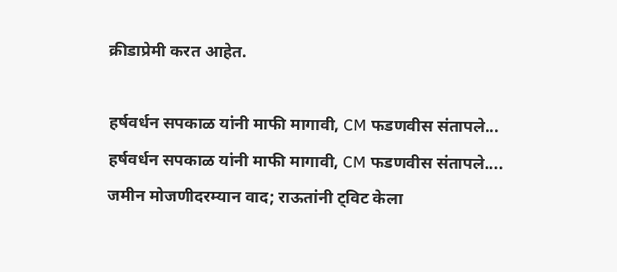क्रीडाप्रेमी करत आहेत.

हर्षवर्धन सपकाळ यांनी माफी मागावी, CM फडणवीस संतापले...
हर्षवर्धन सपकाळ यांनी माफी मागावी, CM फडणवीस संतापले....
जमीन मोजणीदरम्यान वाद; राऊतांनी ट्विट केला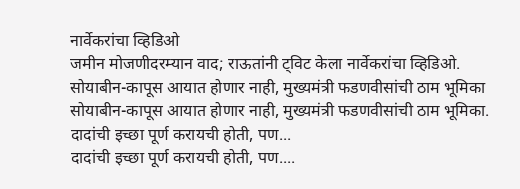नार्वेकरांचा व्हिडिओ
जमीन मोजणीदरम्यान वाद; राऊतांनी ट्विट केला नार्वेकरांचा व्हिडिओ.
सोयाबीन-कापूस आयात होणार नाही, मुख्यमंत्री फडणवीसांची ठाम भूमिका
सोयाबीन-कापूस आयात होणार नाही, मुख्यमंत्री फडणवीसांची ठाम भूमिका.
दादांची इच्छा पूर्ण करायची होती, पण...
दादांची इच्छा पूर्ण करायची होती, पण....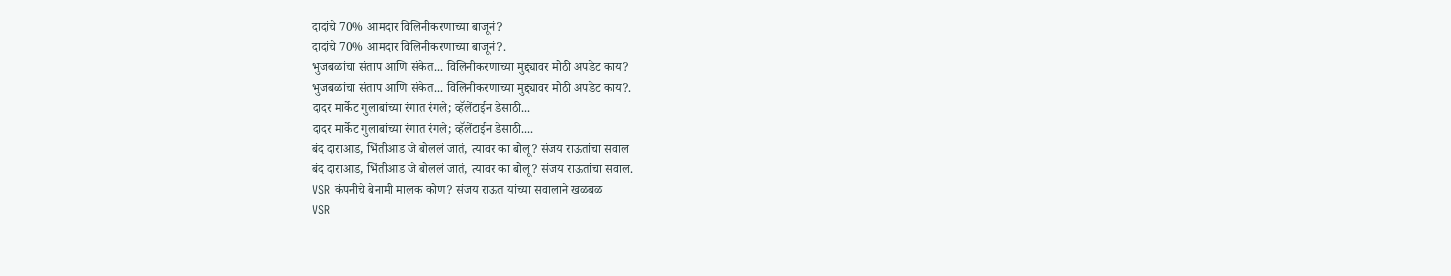दादांचे 70% आमदार विलिनीकरणाच्या बाजूनं?
दादांचे 70% आमदार विलिनीकरणाच्या बाजूनं?.
भुजबळांचा संताप आणि संकेत... विलिनीकरणाच्या मुद्द्यावर मोठी अपडेट काय?
भुजबळांचा संताप आणि संकेत... विलिनीकरणाच्या मुद्द्यावर मोठी अपडेट काय?.
दादर मार्केट गुलाबांच्या रंगात रंगले; व्हॅलेंटाईन डेसाठी...
दादर मार्केट गुलाबांच्या रंगात रंगले; व्हॅलेंटाईन डेसाठी....
बंद दाराआड, भिंतीआड जे बोललं जातं, त्यावर का बोलू? संजय राऊतांचा सवाल
बंद दाराआड, भिंतीआड जे बोललं जातं, त्यावर का बोलू? संजय राऊतांचा सवाल.
VSR कंपनीचे बेनामी मालक कोण? संजय राऊत यांच्या सवालाने खळबळ
VSR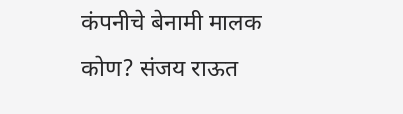कंपनीचे बेनामी मालक कोण? संजय राऊत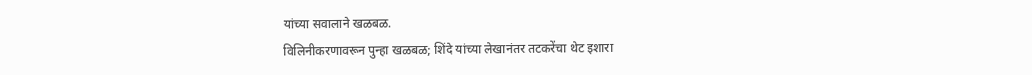यांच्या सवालाने खळबळ.
विलिनीकरणावरून पुन्हा खळबळ; शिंदे यांच्या लेखानंतर तटकरेंचा थेट इशारा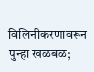विलिनीकरणावरून पुन्हा खळबळ;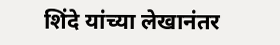शिंदे यांच्या लेखानंतर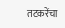तटकरेंचा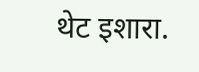थेट इशारा.